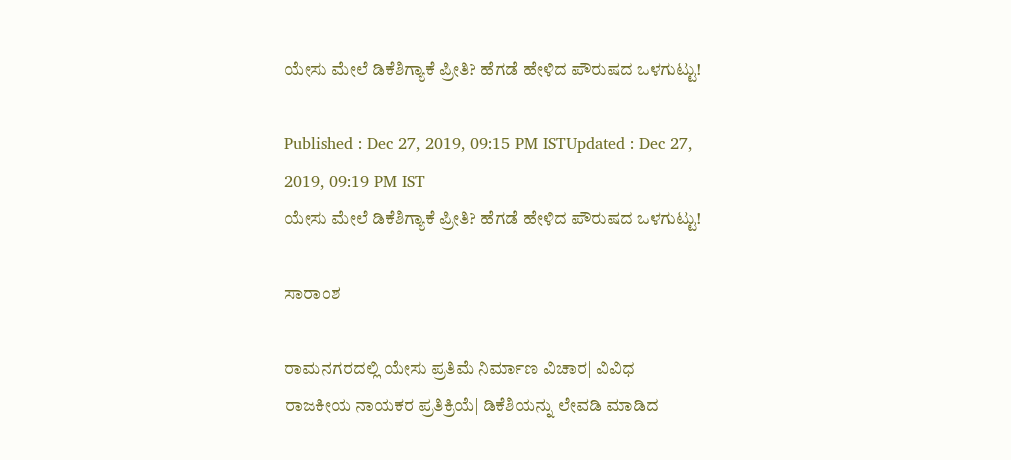ಯೇಸು ಮೇಲೆ ಡಿಕೆಶಿಗ್ಯಾಕೆ ಪ್ರೀತಿ? ಹೆಗಡೆ ಹೇಳಿದ ಪೌರುಷದ ಒಳಗುಟ್ಟು!

Published : Dec 27, 2019, 09:15 PM ISTUpdated : Dec 27, 2019, 09:19 PM IST
ಯೇಸು ಮೇಲೆ ಡಿಕೆಶಿಗ್ಯಾಕೆ ಪ್ರೀತಿ? ಹೆಗಡೆ ಹೇಳಿದ ಪೌರುಷದ ಒಳಗುಟ್ಟು!

ಸಾರಾಂಶ

ರಾಮನಗರದಲ್ಲಿ ಯೇಸು ಪ್ರತಿಮೆ ನಿರ್ಮಾಣ ವಿಚಾರ| ವಿವಿಧ ರಾಜಕೀಯ ನಾಯಕರ ಪ್ರತಿಕ್ರಿಯೆ| ಡಿಕೆಶಿಯನ್ನು ಲೇವಡಿ ಮಾಡಿದ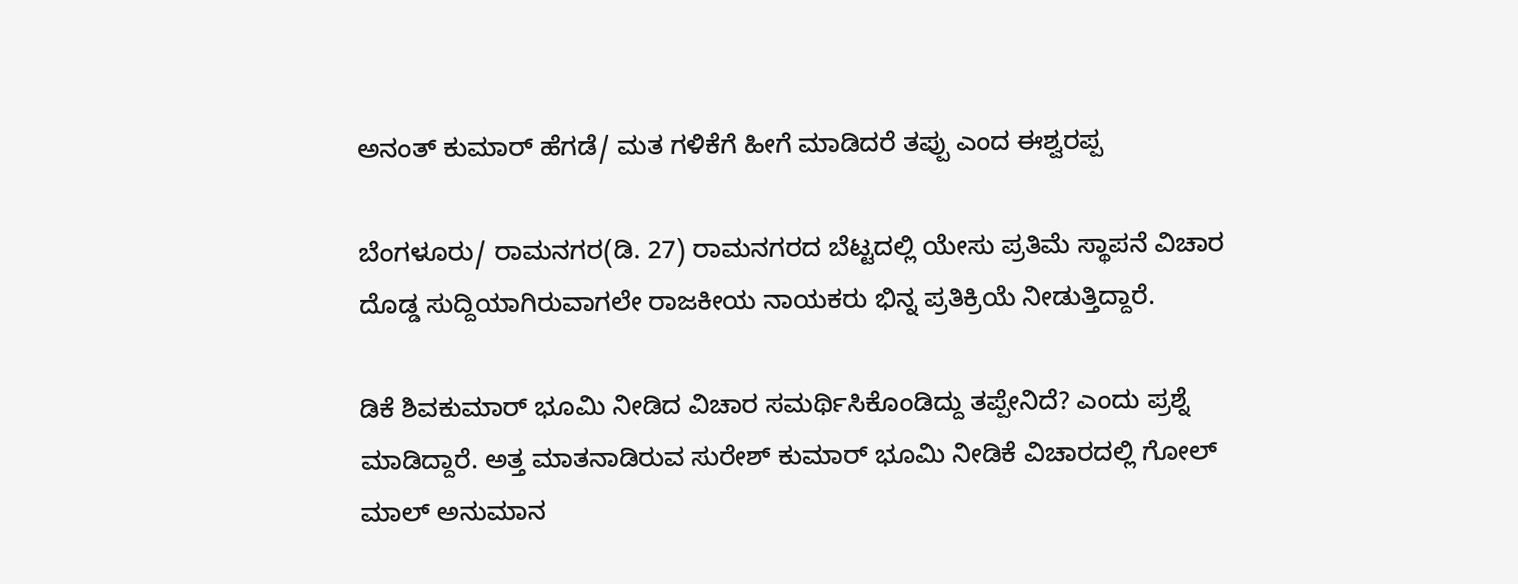ಅನಂತ್ ಕುಮಾರ್ ಹೆಗಡೆ/ ಮತ ಗಳಿಕೆಗೆ ಹೀಗೆ ಮಾಡಿದರೆ ತಪ್ಪು ಎಂದ ಈಶ್ವರಪ್ಪ

ಬೆಂಗಳೂರು/ ರಾಮನಗರ(ಡಿ. 27) ರಾಮನಗರದ ಬೆಟ್ಟದಲ್ಲಿ ಯೇಸು ಪ್ರತಿಮೆ ಸ್ಥಾಪನೆ ವಿಚಾರ ದೊಡ್ಡ ಸುದ್ದಿಯಾಗಿರುವಾಗಲೇ ರಾಜಕೀಯ ನಾಯಕರು ಭಿನ್ನ ಪ್ರತಿಕ್ರಿಯೆ ನೀಡುತ್ತಿದ್ದಾರೆ.

ಡಿಕೆ ಶಿವಕುಮಾರ್ ಭೂಮಿ ನೀಡಿದ ವಿಚಾರ ಸಮರ್ಥಿಸಿಕೊಂಡಿದ್ದು ತಪ್ಪೇನಿದೆ? ಎಂದು ಪ್ರಶ್ನೆ ಮಾಡಿದ್ದಾರೆ. ಅತ್ತ ಮಾತನಾಡಿರುವ ಸುರೇಶ್ ಕುಮಾರ್ ಭೂಮಿ ನೀಡಿಕೆ ವಿಚಾರದಲ್ಲಿ ಗೋಲ್ ಮಾಲ್ ಅನುಮಾನ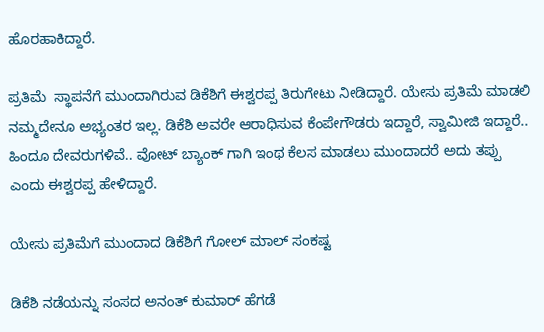ಹೊರಹಾಕಿದ್ದಾರೆ.

ಪ್ರತಿಮೆ  ಸ್ಥಾಪನೆಗೆ ಮುಂದಾಗಿರುವ ಡಿಕೆಶಿಗೆ ಈಶ್ವರಪ್ಪ ತಿರುಗೇಟು ನೀಡಿದ್ದಾರೆ. ಯೇಸು ಪ್ರತಿಮೆ ಮಾಡಲಿ ನಮ್ಮದೇನೂ ಅಭ್ಯಂತರ ಇಲ್ಲ. ಡಿಕೆಶಿ ಅವರೇ ಆರಾಧಿಸುವ ಕೆಂಪೇಗೌಡರು ಇದ್ದಾರೆ, ಸ್ವಾಮೀಜಿ ಇದ್ದಾರೆ.. ಹಿಂದೂ ದೇವರುಗಳಿವೆ.. ವೋಟ್ ಬ್ಯಾಂಕ್ ಗಾಗಿ ಇಂಥ ಕೆಲಸ ಮಾಡಲು ಮುಂದಾದರೆ ಅದು ತಪ್ಪು ಎಂದು ಈಶ್ವರಪ್ಪ ಹೇಳಿದ್ದಾರೆ.

ಯೇಸು ಪ್ರತಿಮೆಗೆ ಮುಂದಾದ ಡಿಕೆಶಿಗೆ ಗೋಲ್ ಮಾಲ್ ಸಂಕಷ್ಟ

ಡಿಕೆಶಿ ನಡೆಯನ್ನು ಸಂಸದ ಅನಂತ್ ಕುಮಾರ್ ಹೆಗಡೆ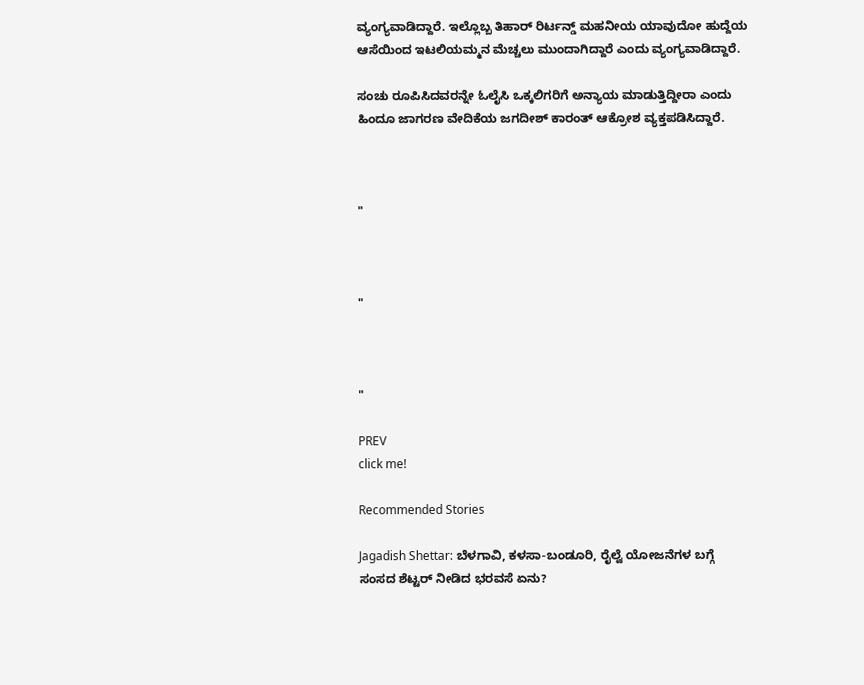ವ್ಯಂಗ್ಯವಾಡಿದ್ದಾರೆ. ಇಲ್ಲೊಬ್ಬ ತಿಹಾರ್ ರಿರ್ಟನ್ಡ್ ಮಹನೀಯ ಯಾವುದೋ ಹುದ್ದೆಯ ಆಸೆಯಿಂದ ಇಟಲಿಯಮ್ಮನ ಮೆಚ್ಚಲು ಮುಂದಾಗಿದ್ದಾರೆ ಎಂದು ವ್ಯಂಗ್ಯವಾಡಿದ್ದಾರೆ.

ಸಂಚು ರೂಪಿಸಿದವರನ್ನೇ ಓಲೈಸಿ ಒಕ್ಕಲಿಗರಿಗೆ ಅನ್ಯಾಯ ಮಾಡುತ್ತಿದ್ದೀರಾ ಎಂದು ಹಿಂದೂ ಜಾಗರಣ ವೇದಿಕೆಯ ಜಗದೀಶ್ ಕಾರಂತ್ ಆಕ್ರೋಶ ವ್ಯಕ್ತಪಡಿಸಿದ್ದಾರೆ.



"



"



"

PREV
click me!

Recommended Stories

Jagadish Shettar: ಬೆಳಗಾವಿ, ಕಳಸಾ-ಬಂಡೂರಿ, ರೈಲ್ವೆ ಯೋಜನೆಗಳ ಬಗ್ಗೆ ಸಂಸದ ಶೆಟ್ಟರ್ ನೀಡಿದ ಭರವಸೆ ಏನು?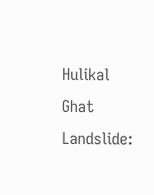Hulikal Ghat Landslide: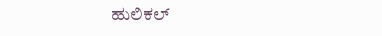ಹುಲಿಕಲ್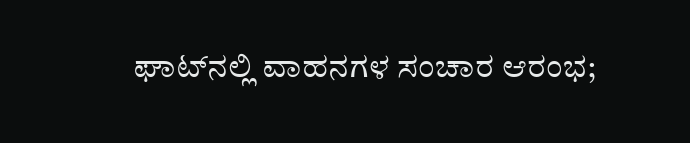ಘಾಟ್‌ನಲ್ಲಿ ವಾಹನಗಳ ಸಂಚಾರ ಆರಂಭ;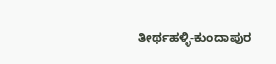ತೀರ್ಥಹಳ್ಳಿ-ಕುಂದಾಪುರ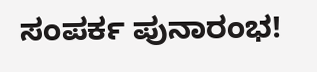ಸಂಪರ್ಕ ಪುನಾರಂಭ!